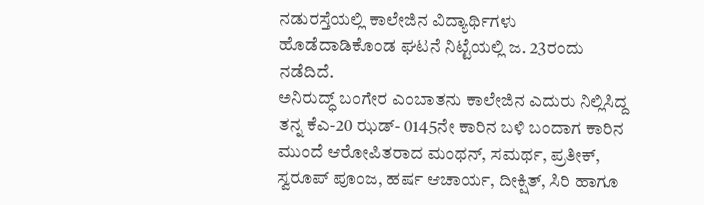ನಡುರಸ್ತೆಯಲ್ಲಿ ಕಾಲೇಜಿನ ವಿದ್ಯಾರ್ಥಿಗಳು ಹೊಡೆದಾಡಿಕೊಂಡ ಘಟನೆ ನಿಟ್ಟೆಯಲ್ಲಿ ಜ. 23ರಂದು ನಡೆದಿದೆ.
ಅನಿರುದ್ಧ್ ಬಂಗೇರ ಎಂಬಾತನು ಕಾಲೇಜಿನ ಎದುರು ನಿಲ್ಲಿಸಿದ್ದ ತನ್ನ ಕೆಎ-20 ಝಡ್- 0145ನೇ ಕಾರಿನ ಬಳಿ ಬಂದಾಗ ಕಾರಿನ ಮುಂದೆ ಆರೋಪಿತರಾದ ಮಂಥನ್, ಸಮರ್ಥ, ಪ್ರತೀಕ್, ಸ್ವರೂಪ್ ಪೂಂಜ, ಹರ್ಷ ಆಚಾರ್ಯ, ದೀಕ್ಷಿತ್, ಸಿರಿ ಹಾಗೂ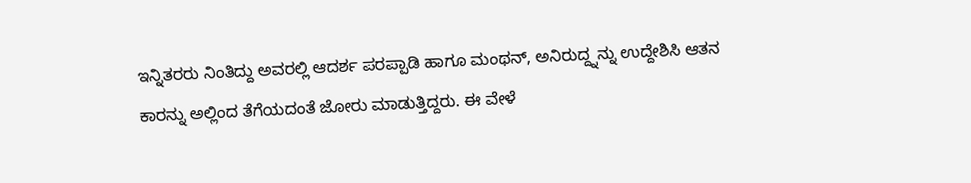ಇನ್ನಿತರರು ನಿಂತಿದ್ದು ಅವರಲ್ಲಿ ಆದರ್ಶ ಪರಪ್ಪಾಡಿ ಹಾಗೂ ಮಂಥನ್, ಅನಿರುದ್ದ್ನನ್ನು ಉದ್ದೇಶಿಸಿ ಆತನ ಕಾರನ್ನು ಅಲ್ಲಿಂದ ತೆಗೆಯದಂತೆ ಜೋರು ಮಾಡುತ್ತಿದ್ದರು. ಈ ವೇಳೆ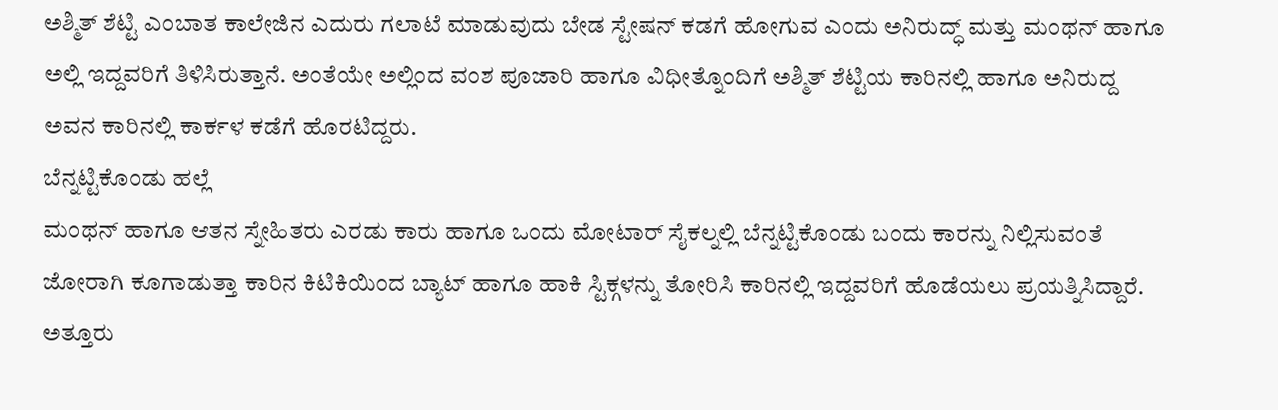ಅಶ್ಮಿತ್ ಶೆಟ್ಟಿ ಎಂಬಾತ ಕಾಲೇಜಿನ ಎದುರು ಗಲಾಟೆ ಮಾಡುವುದು ಬೇಡ ಸ್ಟೇಷನ್ ಕಡಗೆ ಹೋಗುವ ಎಂದು ಅನಿರುದ್ಧ್ ಮತ್ತು ಮಂಥನ್ ಹಾಗೂ ಅಲ್ಲಿ ಇದ್ದವರಿಗೆ ತಿಳಿಸಿರುತ್ತಾನೆ. ಅಂತೆಯೇ ಅಲ್ಲಿಂದ ವಂಶ ಪೂಜಾರಿ ಹಾಗೂ ವಿಧೀತ್ನೊಂದಿಗೆ ಅಶ್ಮಿತ್ ಶೆಟ್ಟಿಯ ಕಾರಿನಲ್ಲಿ ಹಾಗೂ ಅನಿರುದ್ದ ಅವನ ಕಾರಿನಲ್ಲಿ ಕಾರ್ಕಳ ಕಡೆಗೆ ಹೊರಟಿದ್ದರು.
ಬೆನ್ನಟ್ಟಿಕೊಂಡು ಹಲ್ಲೆ
ಮಂಥನ್ ಹಾಗೂ ಆತನ ಸ್ನೇಹಿತರು ಎರಡು ಕಾರು ಹಾಗೂ ಒಂದು ಮೋಟಾರ್ ಸೈಕಲ್ನಲ್ಲಿ ಬೆನ್ನಟ್ಟಿಕೊಂಡು ಬಂದು ಕಾರನ್ನು ನಿಲ್ಲಿಸುವಂತೆ ಜೋರಾಗಿ ಕೂಗಾಡುತ್ತಾ ಕಾರಿನ ಕಿಟಿಕಿಯಿಂದ ಬ್ಯಾಟ್ ಹಾಗೂ ಹಾಕಿ ಸ್ಟಿಕ್ಗಳನ್ನು ತೋರಿಸಿ ಕಾರಿನಲ್ಲಿ ಇದ್ದವರಿಗೆ ಹೊಡೆಯಲು ಪ್ರಯತ್ನಿಸಿದ್ದಾರೆ. ಅತ್ತೂರು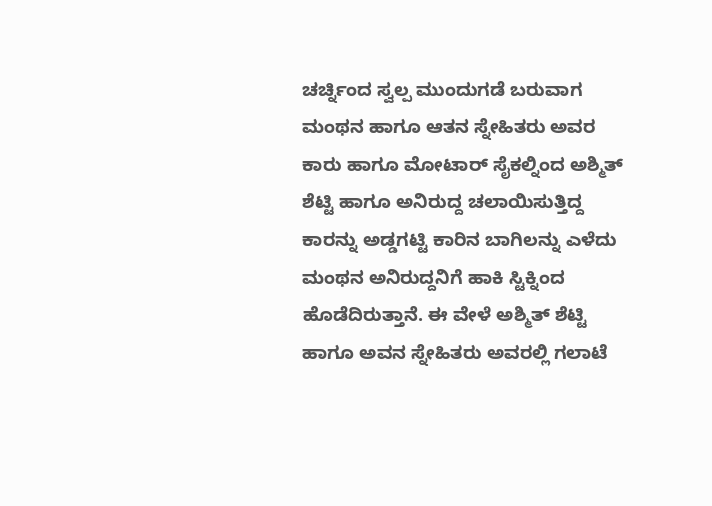ಚರ್ಚ್ನಿಂದ ಸ್ವಲ್ಪ ಮುಂದುಗಡೆ ಬರುವಾಗ ಮಂಥನ ಹಾಗೂ ಆತನ ಸ್ನೇಹಿತರು ಅವರ ಕಾರು ಹಾಗೂ ಮೋಟಾರ್ ಸೈಕಲ್ನಿಂದ ಅಶ್ಮಿತ್ ಶೆಟ್ಟಿ ಹಾಗೂ ಅನಿರುದ್ದ ಚಲಾಯಿಸುತ್ತಿದ್ದ ಕಾರನ್ನು ಅಡ್ಡಗಟ್ಟಿ ಕಾರಿನ ಬಾಗಿಲನ್ನು ಎಳೆದು ಮಂಥನ ಅನಿರುದ್ದನಿಗೆ ಹಾಕಿ ಸ್ಟಿಕ್ನಿಂದ ಹೊಡೆದಿರುತ್ತಾನೆ. ಈ ವೇಳೆ ಅಶ್ಮಿತ್ ಶೆಟ್ಟಿ ಹಾಗೂ ಅವನ ಸ್ನೇಹಿತರು ಅವರಲ್ಲಿ ಗಲಾಟೆ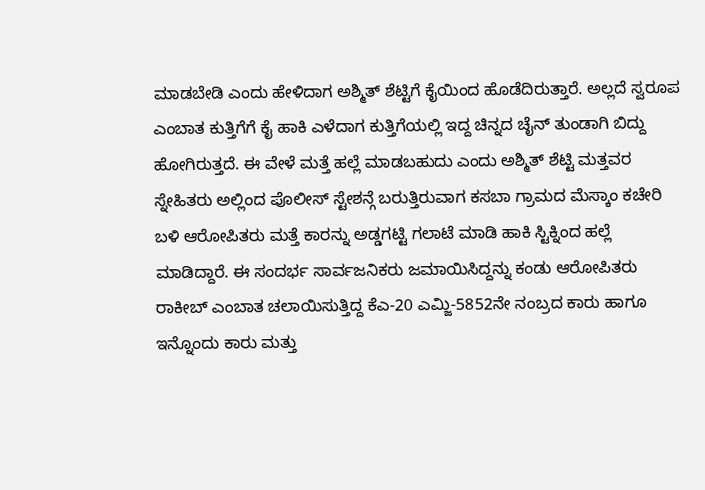ಮಾಡಬೇಡಿ ಎಂದು ಹೇಳಿದಾಗ ಅಶ್ಮಿತ್ ಶೆಟ್ಟಿಗೆ ಕೈಯಿಂದ ಹೊಡೆದಿರುತ್ತಾರೆ. ಅಲ್ಲದೆ ಸ್ವರೂಪ ಎಂಬಾತ ಕುತ್ತಿಗೆಗೆ ಕೈ ಹಾಕಿ ಎಳೆದಾಗ ಕುತ್ತಿಗೆಯಲ್ಲಿ ಇದ್ದ ಚಿನ್ನದ ಚೈನ್ ತುಂಡಾಗಿ ಬಿದ್ದು ಹೋಗಿರುತ್ತದೆ. ಈ ವೇಳೆ ಮತ್ತೆ ಹಲ್ಲೆ ಮಾಡಬಹುದು ಎಂದು ಅಶ್ಮಿತ್ ಶೆಟ್ಟಿ ಮತ್ತವರ ಸ್ನೇಹಿತರು ಅಲ್ಲಿಂದ ಪೊಲೀಸ್ ಸ್ಟೇಶನ್ಗೆ ಬರುತ್ತಿರುವಾಗ ಕಸಬಾ ಗ್ರಾಮದ ಮೆಸ್ಕಾಂ ಕಚೇರಿ ಬಳಿ ಆರೋಪಿತರು ಮತ್ತೆ ಕಾರನ್ನು ಅಡ್ಡಗಟ್ಟಿ ಗಲಾಟೆ ಮಾಡಿ ಹಾಕಿ ಸ್ಟಿಕ್ನಿಂದ ಹಲ್ಲೆ ಮಾಡಿದ್ದಾರೆ. ಈ ಸಂದರ್ಭ ಸಾರ್ವಜನಿಕರು ಜಮಾಯಿಸಿದ್ದನ್ನು ಕಂಡು ಆರೋಪಿತರು ರಾಕೀಬ್ ಎಂಬಾತ ಚಲಾಯಿಸುತ್ತಿದ್ದ ಕೆಎ-20 ಎಮ್ಜಿ-5852ನೇ ನಂಬ್ರದ ಕಾರು ಹಾಗೂ ಇನ್ನೊಂದು ಕಾರು ಮತ್ತು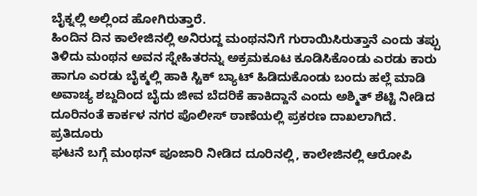ಬೈಕ್ನಲ್ಲಿ ಅಲ್ಲಿಂದ ಹೋಗಿರುತ್ತಾರೆ.
ಹಿಂದಿನ ದಿನ ಕಾಲೇಜಿನಲ್ಲಿ ಅನಿರುದ್ದ ಮಂಥನನಿಗೆ ಗುರಾಯಿಸಿರುತ್ತಾನೆ ಎಂದು ತಪ್ಪು ತಿಳಿದು ಮಂಥನ ಅವನ ಸ್ನೇಹಿತರನ್ನು ಅಕ್ರಮಕೂಟ ಕೂಡಿಸಿಕೊಂಡು ಎರಡು ಕಾರು ಹಾಗೂ ಎರಡು ಬೈಕ್ಮಲ್ಲಿ ಹಾಕಿ ಸ್ಟಿಕ್ ಬ್ಯಾಟ್ ಹಿಡಿದುಕೊಂಡು ಬಂದು ಹಲ್ಲೆ ಮಾಡಿ ಅವಾಚ್ಯ ಶಬ್ದದಿಂದ ಬೈದು ಜೀವ ಬೆದರಿಕೆ ಹಾಕಿದ್ದಾನೆ ಎಂದು ಅಶ್ಮಿತ್ ಶೆಟ್ಟಿ ನೀಡಿದ ದೂರಿನಂತೆ ಕಾರ್ಕಳ ನಗರ ಪೊಲೀಸ್ ಠಾಣೆಯಲ್ಲಿ ಪ್ರಕರಣ ದಾಖಲಾಗಿದೆ.
ಪ್ರತಿದೂರು
ಘಟನೆ ಬಗ್ಗೆ ಮಂಥನ್ ಪೂಜಾರಿ ನೀಡಿದ ದೂರಿನಲ್ಲಿ, ಕಾಲೇಜಿನಲ್ಲಿ ಆರೋಪಿ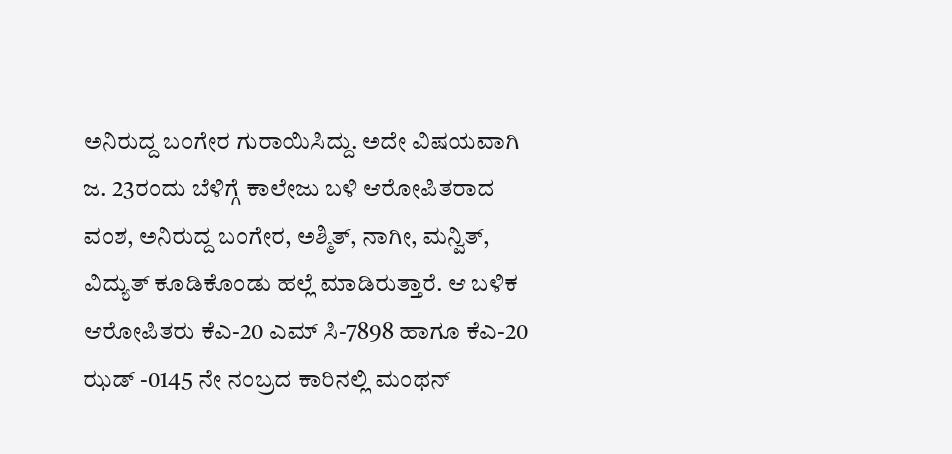ಅನಿರುದ್ದ ಬಂಗೇರ ಗುರಾಯಿಸಿದ್ದು. ಅದೇ ವಿಷಯವಾಗಿ ಜ. 23ರಂದು ಬೆಳಿಗ್ಗೆ ಕಾಲೇಜು ಬಳಿ ಆರೋಪಿತರಾದ ವಂಶ, ಅನಿರುದ್ದ ಬಂಗೇರ, ಅಶ್ಮಿತ್, ನಾಗೀ, ಮನ್ವಿತ್, ವಿದ್ಯುತ್ ಕೂಡಿಕೊಂಡು ಹಲ್ಲೆ ಮಾಡಿರುತ್ತಾರೆ. ಆ ಬಳಿಕ ಆರೋಪಿತರು ಕೆಎ-20 ಎಮ್ ಸಿ-7898 ಹಾಗೂ ಕೆಎ-20 ಝಡ್ -0145 ನೇ ನಂಬ್ರದ ಕಾರಿನಲ್ಲಿ ಮಂಥನ್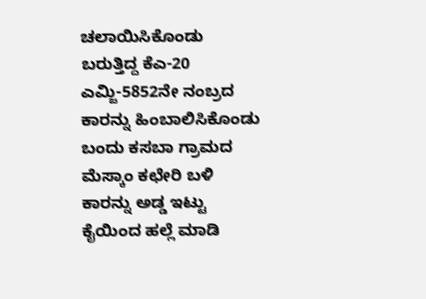ಚಲಾಯಿಸಿಕೊಂಡು ಬರುತ್ತಿದ್ದ ಕೆಎ-20 ಎಮ್ಜಿ-5852ನೇ ನಂಬ್ರದ ಕಾರನ್ನು ಹಿಂಬಾಲಿಸಿಕೊಂಡು ಬಂದು ಕಸಬಾ ಗ್ರಾಮದ ಮೆಸ್ಕಾಂ ಕಛೇರಿ ಬಳಿ ಕಾರನ್ನು ಅಡ್ಡ ಇಟ್ಟು ಕೈಯಿಂದ ಹಲ್ಲೆ ಮಾಡಿ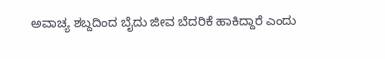ಅವಾಚ್ಯ ಶಬ್ದದಿಂದ ಬೈದು ಜೀವ ಬೆದರಿಕೆ ಹಾಕಿದ್ದಾರೆ ಎಂದು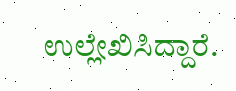ಉಲ್ಲೇಖಿಸಿದ್ದಾರೆ.